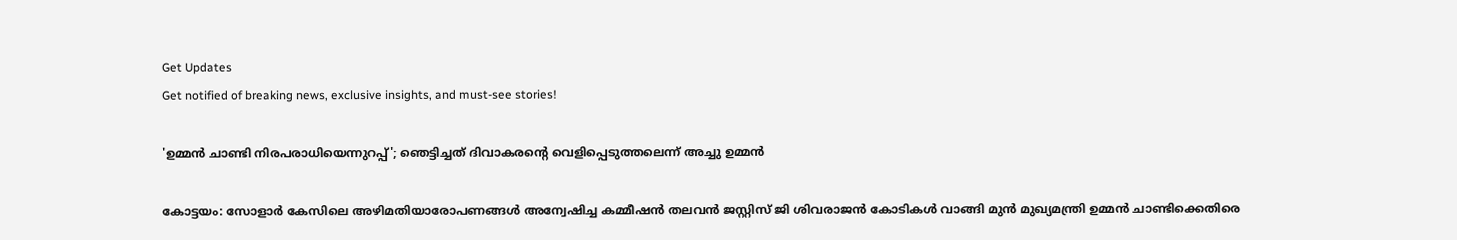Get Updates
Get notified of breaking news, exclusive insights, and must-see stories!

'ഉമ്മന്‍ ചാണ്ടി നിരപരാധിയെന്നുറപ്പ്'; ഞെട്ടിച്ചത് ദിവാകരന്റെ വെളിപ്പെടുത്തലെന്ന് അച്ചു ഉമ്മന്‍

കോട്ടയം: സോളാര്‍ കേസിലെ അഴിമതിയാരോപണങ്ങള്‍ അന്വേഷിച്ച കമ്മീഷന്‍ തലവന്‍ ജസ്റ്റിസ് ജി ശിവരാജന്‍ കോടികള്‍ വാങ്ങി മുന്‍ മുഖ്യമന്ത്രി ഉമ്മന്‍ ചാണ്ടിക്കെതിരെ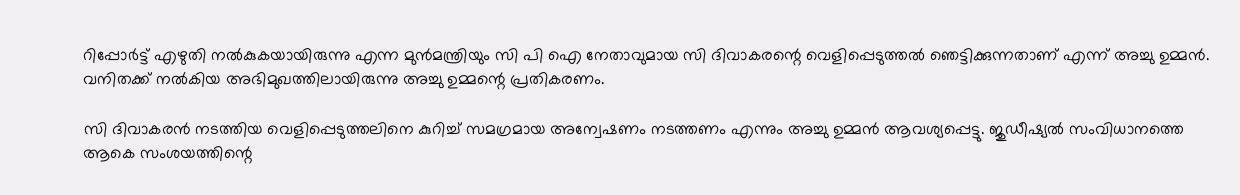റിപ്പോര്‍ട്ട് എഴുതി നല്‍കുകയായിരുന്നു എന്ന മുന്‍മന്ത്രിയും സി പി ഐ നേതാവുമായ സി ദിവാകരന്റെ വെളിപ്പെടുത്തല്‍ ഞെട്ടിക്കുന്നതാണ് എന്ന് അച്ചു ഉമ്മന്‍. വനിതക്ക് നല്‍കിയ അഭിമുഖത്തിലായിരുന്നു അച്ചു ഉമ്മന്റെ പ്രതികരണം.

സി ദിവാകരന്‍ നടത്തിയ വെളിപ്പെടുത്തലിനെ കുറിച്ച് സമഗ്രമായ അന്വേഷണം നടത്തണം എന്നും അച്ചു ഉമ്മന്‍ ആവശ്യപ്പെട്ടു. ജുഡീഷ്യല്‍ സംവിധാനത്തെ ആകെ സംശയത്തിന്റെ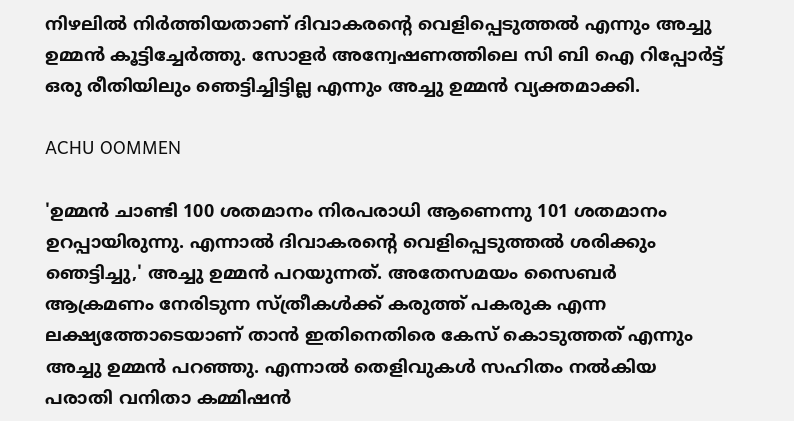നിഴലില്‍ നിര്‍ത്തിയതാണ് ദിവാകരന്റെ വെളിപ്പെടുത്തല്‍ എന്നും അച്ചു ഉമ്മന്‍ കൂട്ടിച്ചേര്‍ത്തു. സോളര്‍ അന്വേഷണത്തിലെ സി ബി ഐ റിപ്പോര്‍ട്ട് ഒരു രീതിയിലും ഞെട്ടിച്ചിട്ടില്ല എന്നും അച്ചു ഉമ്മന്‍ വ്യക്തമാക്കി.

ACHU OOMMEN

'ഉമ്മന്‍ ചാണ്ടി 100 ശതമാനം നിരപരാധി ആണെന്നു 101 ശതമാനം ഉറപ്പായിരുന്നു. എന്നാല്‍ ദിവാകരന്റെ വെളിപ്പെടുത്തല്‍ ശരിക്കും ഞെട്ടിച്ചു,' അച്ചു ഉമ്മന്‍ പറയുന്നത്. അതേസമയം സൈബര്‍ ആക്രമണം നേരിടുന്ന സ്ത്രീകള്‍ക്ക് കരുത്ത് പകരുക എന്ന ലക്ഷ്യത്തോടെയാണ് താന്‍ ഇതിനെതിരെ കേസ് കൊടുത്തത് എന്നും അച്ചു ഉമ്മന്‍ പറഞ്ഞു. എന്നാല്‍ തെളിവുകള്‍ സഹിതം നല്‍കിയ പരാതി വനിതാ കമ്മിഷന്‍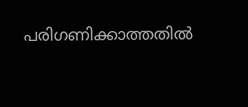പരിഗണിക്കാത്തതില്‍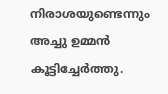നിരാശയുണ്ടെന്നും അച്ചു ഉമ്മന്‍ കൂട്ടിച്ചേര്‍ത്തു.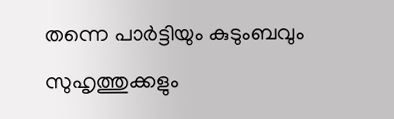തന്നെ പാര്‍ട്ടിയും കുടുംബവും സുഹൃത്തുക്കളും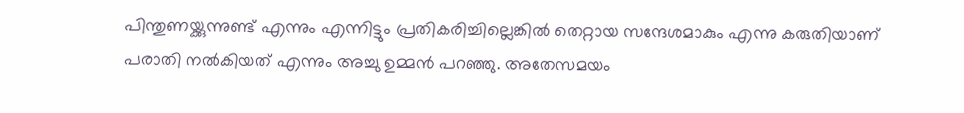പിന്തുണയ്ക്കുന്നുണ്ട് എന്നും എന്നിട്ടും പ്രതികരിച്ചില്ലെങ്കില്‍ തെറ്റായ സന്ദേശമാകും എന്നു കരുതിയാണ് പരാതി നല്‍കിയത് എന്നും അച്ചു ഉമ്മന്‍ പറഞ്ഞു. അതേസമയം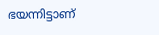ഭയന്നിട്ടാണ്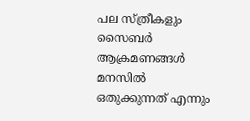പല സ്ത്രീകളും സൈബര്‍ ആക്രമണങ്ങള്‍ മനസില്‍ ഒതുക്കുന്നത് എന്നും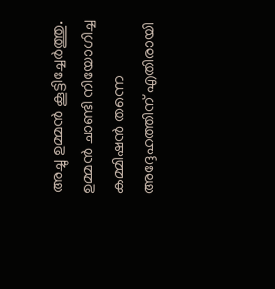അച്ചു ഉമ്മന്‍ കൂട്ടിച്ചേര്‍ത്തു. ഉമ്മന്‍ ചാണ്ടി നിയോഗിച്ച കമ്മിഷന്‍ തന്നെ അദ്ദേഹത്തിന് എതിരായി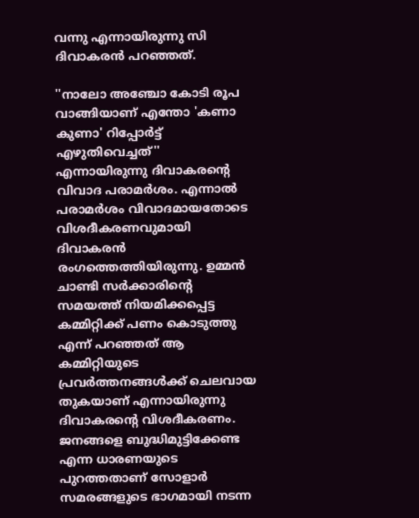വന്നു എന്നായിരുന്നു സി ദിവാകരന്‍ പറഞ്ഞത്.

''നാലോ അഞ്ചോ കോടി രൂപ വാങ്ങിയാണ് എന്തോ 'കണാ കുണാ' റിപ്പോര്‍ട്ട് എഴുതിവെച്ചത്'' എന്നായിരുന്നു ദിവാകരന്റെ വിവാദ പരാമര്‍ശം. എന്നാല്‍ പരാമര്‍ശം വിവാദമായതോടെ വിശദീകരണവുമായി ദിവാകരന്‍ രംഗത്തെത്തിയിരുന്നു. ഉമ്മന്‍ ചാണ്ടി സര്‍ക്കാരിന്റെ സമയത്ത് നിയമിക്കപ്പെട്ട കമ്മിറ്റിക്ക് പണം കൊടുത്തു എന്ന് പറഞ്ഞത് ആ കമ്മിറ്റിയുടെ പ്രവര്‍ത്തനങ്ങള്‍ക്ക് ചെലവായ തുകയാണ് എന്നായിരുന്നു ദിവാകരന്റെ വിശദീകരണം. ജനങ്ങളെ ബുദ്ധിമുട്ടിക്കേണ്ട എന്ന ധാരണയുടെ പുറത്തതാണ് സോളാര്‍ സമരങ്ങളുടെ ഭാഗമായി നടന്ന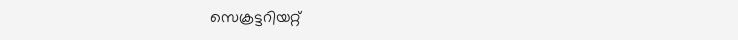സെക്രട്ടറിയറ്റ്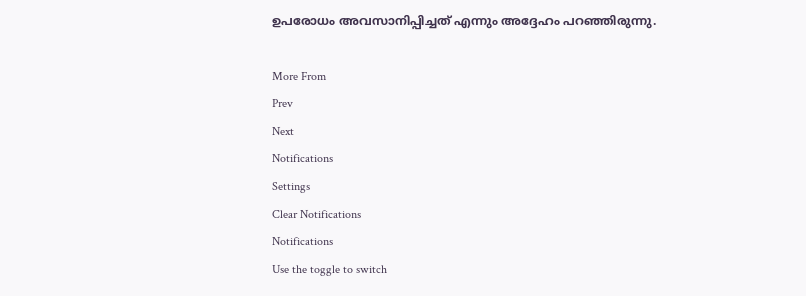ഉപരോധം അവസാനിപ്പിച്ചത് എന്നും അദ്ദേഹം പറഞ്ഞിരുന്നു.

More From
Prev
Next
Notifications
Settings
Clear Notifications
Notifications
Use the toggle to switch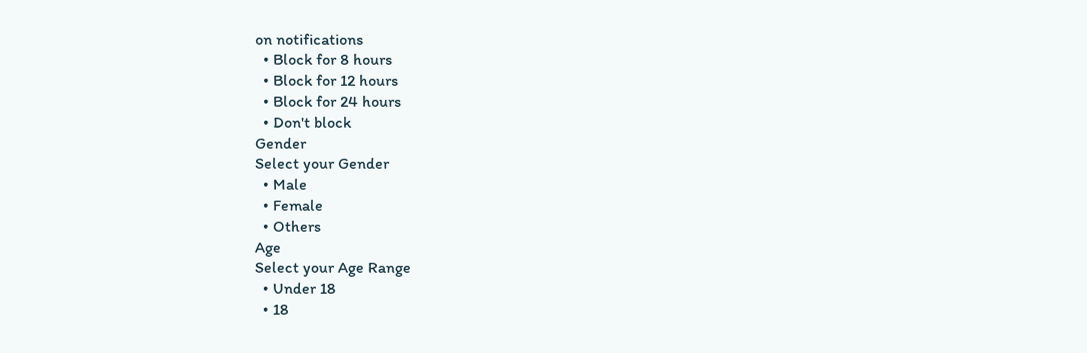on notifications
  • Block for 8 hours
  • Block for 12 hours
  • Block for 24 hours
  • Don't block
Gender
Select your Gender
  • Male
  • Female
  • Others
Age
Select your Age Range
  • Under 18
  • 18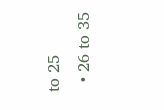to 25
  • 26 to 35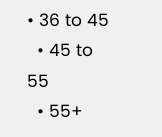• 36 to 45
  • 45 to 55
  • 55+